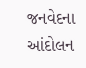જનવેદના આંદોલન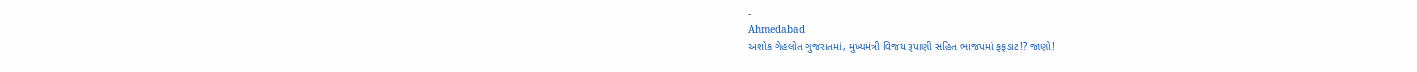-
Ahmedabad
અશોક ગેહલોત ગુજરાતમાં, મુખ્યમંત્રી વિજય રૂપાણી સહિત ભાજપમાં ફફડાટ!? જાણો!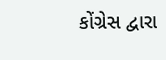કોંગ્રેસ દ્વારા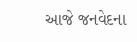આજે જનવેદના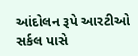આંદોલન રૂપે આરટીઓ સર્કલ પાસે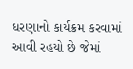ધરણાનો કાર્યક્રમ કરવામાં આવી રહયો છે જેમાં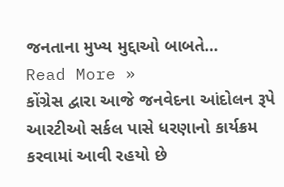જનતાના મુખ્ય મુદ્દાઓ બાબતે…
Read More »
કોંગ્રેસ દ્વારા આજે જનવેદના આંદોલન રૂપે આરટીઓ સર્કલ પાસે ધરણાનો કાર્યક્રમ કરવામાં આવી રહયો છે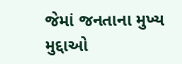જેમાં જનતાના મુખ્ય મુદ્દાઓ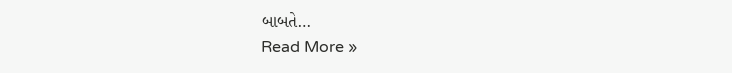બાબતે…
Read More »